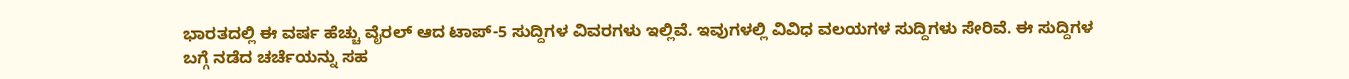ಭಾರತದಲ್ಲಿ ಈ ವರ್ಷ ಹೆಚ್ಚು ವೈರಲ್ ಆದ ಟಾಪ್-5 ಸುದ್ದಿಗಳ ವಿವರಗಳು ಇಲ್ಲಿವೆ. ಇವುಗಳಲ್ಲಿ ವಿವಿಧ ವಲಯಗಳ ಸುದ್ದಿಗಳು ಸೇರಿವೆ. ಈ ಸುದ್ದಿಗಳ ಬಗ್ಗೆ ನಡೆದ ಚರ್ಚೆಯನ್ನು ಸಹ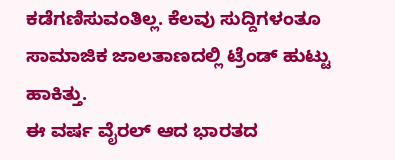ಕಡೆಗಣಿಸುವಂತಿಲ್ಲ. ಕೆಲವು ಸುದ್ದಿಗಳಂತೂ ಸಾಮಾಜಿಕ ಜಾಲತಾಣದಲ್ಲಿ ಟ್ರೆಂಡ್ ಹುಟ್ಟು ಹಾಕಿತ್ತು.
ಈ ವರ್ಷ ವೈರಲ್ ಆದ ಭಾರತದ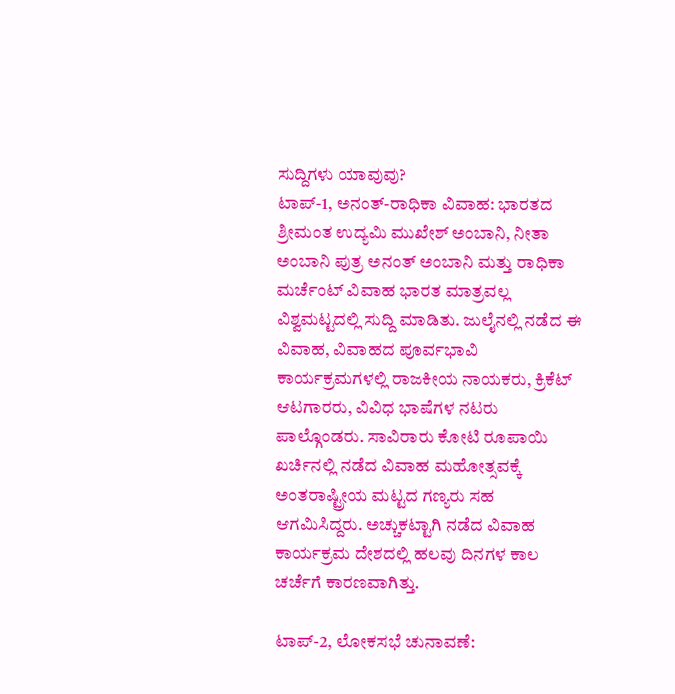ಸುದ್ದಿಗಳು ಯಾವುವು?
ಟಾಪ್-1, ಅನಂತ್-ರಾಧಿಕಾ ವಿವಾಹ: ಭಾರತದ ಶ್ರೀಮಂತ ಉದ್ಯಮಿ ಮುಖೇಶ್ ಅಂಬಾನಿ, ನೀತಾ ಅಂಬಾನಿ ಪುತ್ರ ಅನಂತ್ ಅಂಬಾನಿ ಮತ್ತು ರಾಧಿಕಾ ಮರ್ಚೆಂಟ್ ವಿವಾಹ ಭಾರತ ಮಾತ್ರವಲ್ಲ ವಿಶ್ವಮಟ್ಟದಲ್ಲಿ ಸುದ್ದಿ ಮಾಡಿತು. ಜುಲೈನಲ್ಲಿ ನಡೆದ ಈ ವಿವಾಹ, ವಿವಾಹದ ಪೂರ್ವಭಾವಿ ಕಾರ್ಯಕ್ರಮಗಳಲ್ಲಿ ರಾಜಕೀಯ ನಾಯಕರು, ಕ್ರಿಕೆಟ್ ಆಟಗಾರರು, ವಿವಿಧ ಭಾಷೆಗಳ ನಟರು ಪಾಲ್ಗೊಂಡರು. ಸಾವಿರಾರು ಕೋಟಿ ರೂಪಾಯಿ ಖರ್ಚಿನಲ್ಲಿ ನಡೆದ ವಿವಾಹ ಮಹೋತ್ಸವಕ್ಕೆ ಅಂತರಾಷ್ಟ್ರೀಯ ಮಟ್ಟದ ಗಣ್ಯರು ಸಹ ಆಗಮಿಸಿದ್ದರು. ಅಚ್ಚುಕಟ್ಟಾಗಿ ನಡೆದ ವಿವಾಹ ಕಾರ್ಯಕ್ರಮ ದೇಶದಲ್ಲಿ ಹಲವು ದಿನಗಳ ಕಾಲ ಚರ್ಚೆಗೆ ಕಾರಣವಾಗಿತ್ತು.

ಟಾಪ್-2, ಲೋಕಸಭೆ ಚುನಾವಣೆ: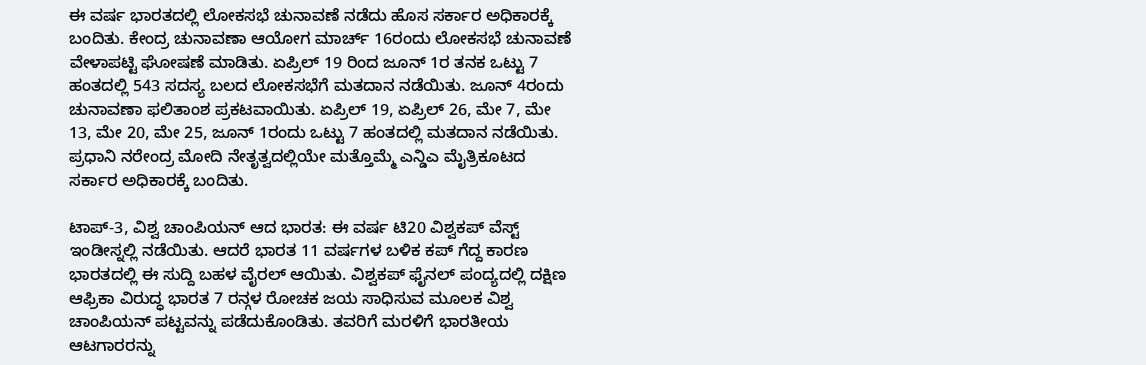ಈ ವರ್ಷ ಭಾರತದಲ್ಲಿ ಲೋಕಸಭೆ ಚುನಾವಣೆ ನಡೆದು ಹೊಸ ಸರ್ಕಾರ ಅಧಿಕಾರಕ್ಕೆ ಬಂದಿತು. ಕೇಂದ್ರ ಚುನಾವಣಾ ಆಯೋಗ ಮಾರ್ಚ್ 16ರಂದು ಲೋಕಸಭೆ ಚುನಾವಣೆ ವೇಳಾಪಟ್ಟಿ ಘೋಷಣೆ ಮಾಡಿತು. ಏಪ್ರಿಲ್ 19 ರಿಂದ ಜೂನ್ 1ರ ತನಕ ಒಟ್ಟು 7 ಹಂತದಲ್ಲಿ 543 ಸದಸ್ಯ ಬಲದ ಲೋಕಸಭೆಗೆ ಮತದಾನ ನಡೆಯಿತು. ಜೂನ್ 4ರಂದು ಚುನಾವಣಾ ಫಲಿತಾಂಶ ಪ್ರಕಟವಾಯಿತು. ಏಪ್ರಿಲ್ 19, ಏಪ್ರಿಲ್ 26, ಮೇ 7, ಮೇ 13, ಮೇ 20, ಮೇ 25, ಜೂನ್ 1ರಂದು ಒಟ್ಟು 7 ಹಂತದಲ್ಲಿ ಮತದಾನ ನಡೆಯಿತು. ಪ್ರಧಾನಿ ನರೇಂದ್ರ ಮೋದಿ ನೇತೃತ್ವದಲ್ಲಿಯೇ ಮತ್ತೊಮ್ಮೆ ಎನ್ಡಿಎ ಮೈತ್ರಿಕೂಟದ ಸರ್ಕಾರ ಅಧಿಕಾರಕ್ಕೆ ಬಂದಿತು.

ಟಾಪ್-3, ವಿಶ್ವ ಚಾಂಪಿಯನ್ ಆದ ಭಾರತ: ಈ ವರ್ಷ ಟಿ20 ವಿಶ್ವಕಪ್ ವೆಸ್ಟ್ ಇಂಡೀಸ್ನಲ್ಲಿ ನಡೆಯಿತು. ಆದರೆ ಭಾರತ 11 ವರ್ಷಗಳ ಬಳಿಕ ಕಪ್ ಗೆದ್ದ ಕಾರಣ ಭಾರತದಲ್ಲಿ ಈ ಸುದ್ದಿ ಬಹಳ ವೈರಲ್ ಆಯಿತು. ವಿಶ್ವಕಪ್ ಫೈನಲ್ ಪಂದ್ಯದಲ್ಲಿ ದಕ್ಷಿಣ ಆಫ್ರಿಕಾ ವಿರುದ್ಧ ಭಾರತ 7 ರನ್ಗಳ ರೋಚಕ ಜಯ ಸಾಧಿಸುವ ಮೂಲಕ ವಿಶ್ವ ಚಾಂಪಿಯನ್ ಪಟ್ಟವನ್ನು ಪಡೆದುಕೊಂಡಿತು. ತವರಿಗೆ ಮರಳಿಗೆ ಭಾರತೀಯ ಆಟಗಾರರನ್ನು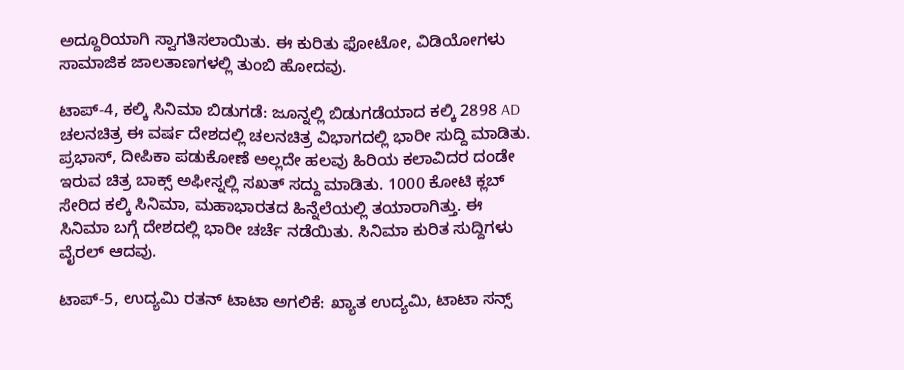ಅದ್ದೂರಿಯಾಗಿ ಸ್ವಾಗತಿಸಲಾಯಿತು. ಈ ಕುರಿತು ಫೋಟೋ, ವಿಡಿಯೋಗಳು ಸಾಮಾಜಿಕ ಜಾಲತಾಣಗಳಲ್ಲಿ ತುಂಬಿ ಹೋದವು.

ಟಾಪ್-4, ಕಲ್ಕಿ ಸಿನಿಮಾ ಬಿಡುಗಡೆ: ಜೂನ್ನಲ್ಲಿ ಬಿಡುಗಡೆಯಾದ ಕಲ್ಕಿ 2898 AD ಚಲನಚಿತ್ರ ಈ ವರ್ಷ ದೇಶದಲ್ಲಿ ಚಲನಚಿತ್ರ ವಿಭಾಗದಲ್ಲಿ ಭಾರೀ ಸುದ್ದಿ ಮಾಡಿತು. ಪ್ರಭಾಸ್, ದೀಪಿಕಾ ಪಡುಕೋಣೆ ಅಲ್ಲದೇ ಹಲವು ಹಿರಿಯ ಕಲಾವಿದರ ದಂಡೇ ಇರುವ ಚಿತ್ರ ಬಾಕ್ಸ್ ಅಫೀಸ್ನಲ್ಲಿ ಸಖತ್ ಸದ್ದು ಮಾಡಿತು. 1000 ಕೋಟಿ ಕ್ಲಬ್ ಸೇರಿದ ಕಲ್ಕಿ ಸಿನಿಮಾ, ಮಹಾಭಾರತದ ಹಿನ್ನೆಲೆಯಲ್ಲಿ ತಯಾರಾಗಿತ್ತು. ಈ ಸಿನಿಮಾ ಬಗ್ಗೆ ದೇಶದಲ್ಲಿ ಭಾರೀ ಚರ್ಚೆ ನಡೆಯಿತು. ಸಿನಿಮಾ ಕುರಿತ ಸುದ್ದಿಗಳು ವೈರಲ್ ಆದವು.

ಟಾಪ್-5, ಉದ್ಯಮಿ ರತನ್ ಟಾಟಾ ಅಗಲಿಕೆ: ಖ್ಯಾತ ಉದ್ಯಮಿ, ಟಾಟಾ ಸನ್ಸ್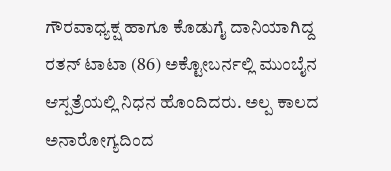ಗೌರವಾಧ್ಯಕ್ಷ ಹಾಗೂ ಕೊಡುಗೈ ದಾನಿಯಾಗಿದ್ದ ರತನ್ ಟಾಟಾ (86) ಅಕ್ಟೋಬರ್ನಲ್ಲಿ ಮುಂಬೈನ ಆಸ್ಪತ್ರೆಯಲ್ಲಿ ನಿಧನ ಹೊಂದಿದರು. ಅಲ್ಪ ಕಾಲದ ಅನಾರೋಗ್ಯದಿಂದ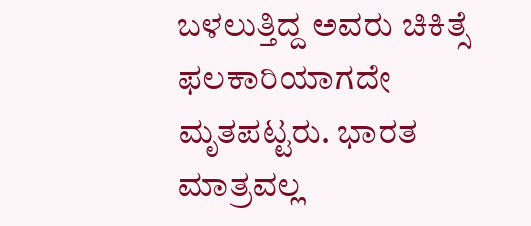ಬಳಲುತ್ತಿದ್ದ ಅವರು ಚಿಕಿತ್ಸೆ ಫಲಕಾರಿಯಾಗದೇ ಮೃತಪಟ್ಟರು. ಭಾರತ ಮಾತ್ರವಲ್ಲ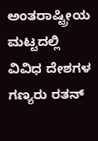ಅಂತರಾಷ್ಟ್ರೀಯ ಮಟ್ಟದಲ್ಲಿ ವಿವಿಧ ದೇಶಗಳ ಗಣ್ಯರು ರತನ್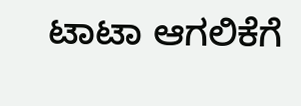ಟಾಟಾ ಆಗಲಿಕೆಗೆ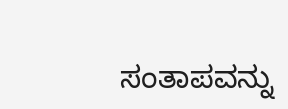ಸಂತಾಪವನ್ನು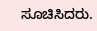ಸೂಚಿಸಿದರು.